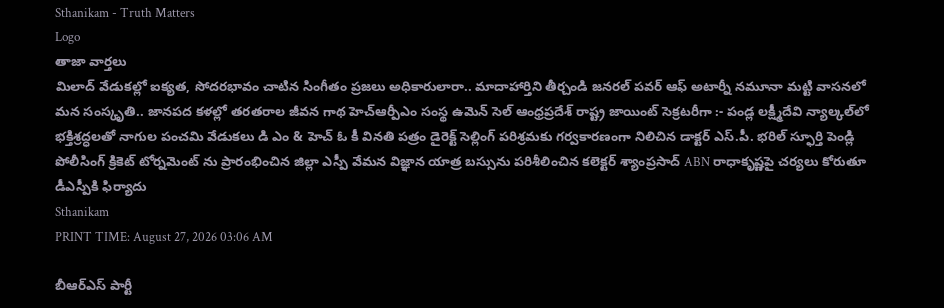Sthanikam - Truth Matters
Logo
తాజా వార్తలు
మిలాద్‌ వేడుకల్లో ఐక్యత, సోదరభావం చాటిన సింగీతం ప్రజలు అధికారులారా.. మాదాహార్తిని తీర్చండి జనరల్ పవర్ ఆఫ్ అటార్నీ నమూనా మట్టి వాసనలో మన సంస్కృతి.. జానపద కళల్లో తరతరాల జీవన గాథ హెచ్ఆర్పీఎం సంస్థ ఉమెన్ సెల్ ఆంధ్రప్రదేశ్ రాష్ట్ర జాయింట్ సెక్రటరీగా :- పండ్ల లక్ష్మీదేవి న్యాల్కల్‌లో భక్తిశ్రద్ధలతో నాగుల పంచమి వేడుకలు డి ఎం & హెచ్ ఓ కీ వినతి పత్రం డైరెక్ట్ సెల్లింగ్ పరిశ్రమకు గర్వకారణంగా నిలిచిన డాక్టర్ ఎస్.పీ. భరిల్ స్ఫూర్తి పెండ్లి పోలీసింగ్ క్రికెట్ టోర్నమెంట్ ను ప్రారంభించిన జిల్లా ఎస్పీ వేమన విజ్ఞాన యాత్ర బస్సును పరిశీలించిన కలెక్టర్ శ్యాంప్రసాద్ ABN రాధాకృష్ణపై చర్యలు కోరుతూ డీఎస్పీకి ఫిర్యాదు
Sthanikam
PRINT TIME: August 27, 2026 03:06 AM

బీఆర్‌ఎస్ పార్టీ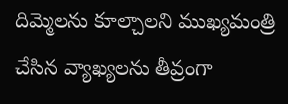దిమ్మెలను కూల్చాలని ముఖ్యమంత్రి చేసిన వ్యాఖ్యలను తీవ్రంగా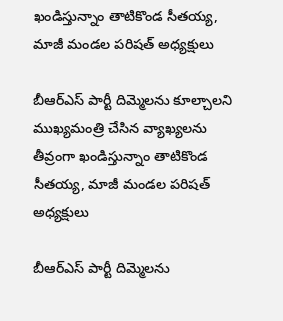ఖండిస్తున్నాం తాటికొండ సీతయ్య, మాజీ మండల పరిషత్ అధ్యక్షులు

బీఆర్‌ఎస్ పార్టీ దిమ్మెలను కూల్చాలని ముఖ్యమంత్రి చేసిన వ్యాఖ్యలను తీవ్రంగా ఖండిస్తున్నాం తాటికొండ సీతయ్య, మాజీ మండల పరిషత్ అధ్యక్షులు

బీఆర్‌ఎస్ పార్టీ దిమ్మెలను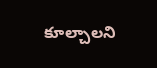కూల్చాలని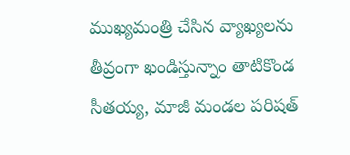ముఖ్యమంత్రి చేసిన వ్యాఖ్యలను తీవ్రంగా ఖండిస్తున్నాం తాటికొండ సీతయ్య, మాజీ మండల పరిషత్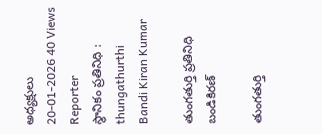అధ్యక్షులు
20-01-2026 40 Views
Reporter
స్థానికం ప్రతినిధి : thungathurthi
Bandi Kiran Kumar

తుంగతుర్తి ప్రతినిధి బండికిరణ్

తుంగతుర్తి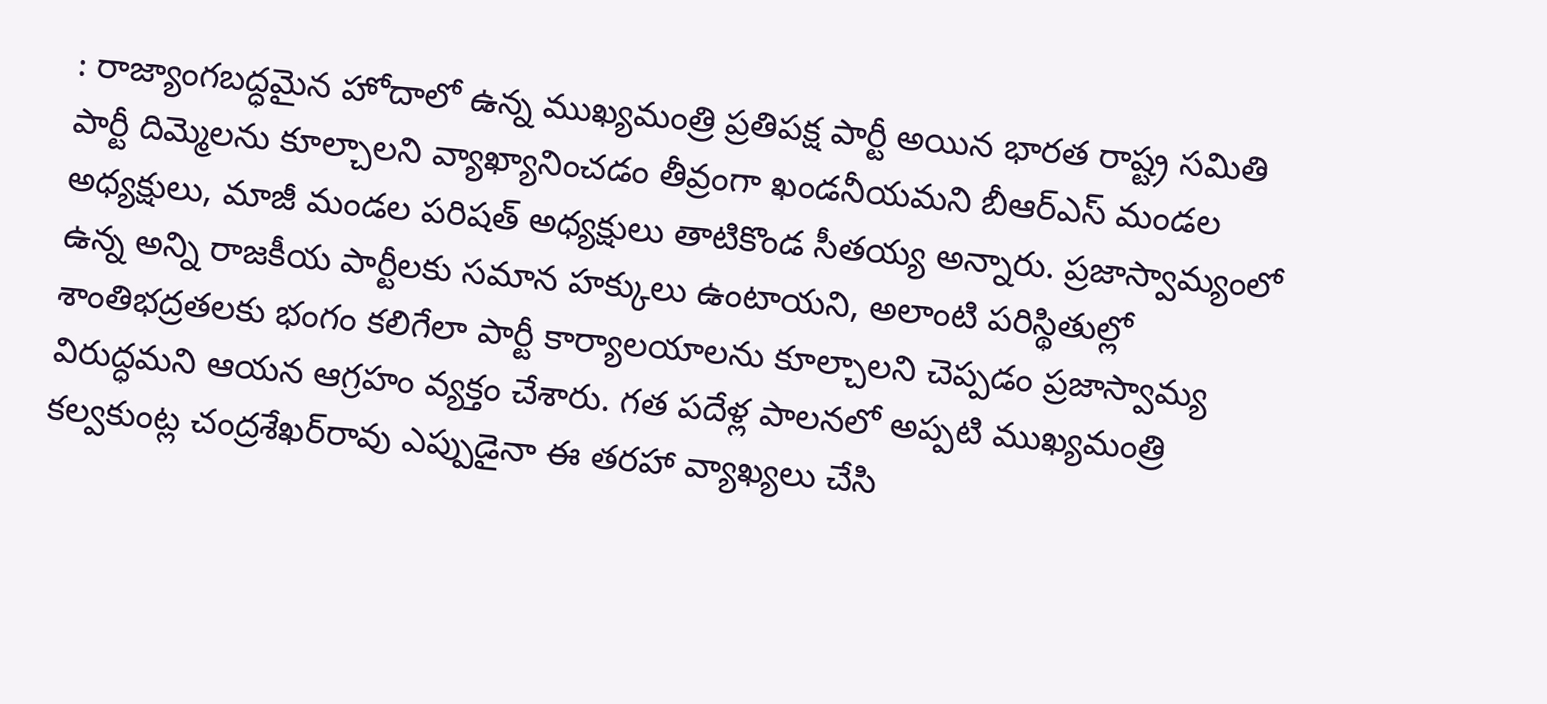: రాజ్యాంగబద్ధమైన హోదాలో ఉన్న ముఖ్యమంత్రి ప్రతిపక్ష పార్టీ అయిన భారత రాష్ట్ర సమితి పార్టీ దిమ్మెలను కూల్చాలని వ్యాఖ్యానించడం తీవ్రంగా ఖండనీయమని బీఆర్‌ఎస్ మండల అధ్యక్షులు, మాజీ మండల పరిషత్ అధ్యక్షులు తాటికొండ సీతయ్య అన్నారు. ప్రజాస్వామ్యంలో ఉన్న అన్ని రాజకీయ పార్టీలకు సమాన హక్కులు ఉంటాయని, అలాంటి పరిస్థితుల్లో శాంతిభద్రతలకు భంగం కలిగేలా పార్టీ కార్యాలయాలను కూల్చాలని చెప్పడం ప్రజాస్వామ్య విరుద్ధమని ఆయన ఆగ్రహం వ్యక్తం చేశారు. గత పదేళ్ల పాలనలో అప్పటి ముఖ్యమంత్రి కల్వకుంట్ల చంద్రశేఖర్‌రావు ఎప్పుడైనా ఈ తరహా వ్యాఖ్యలు చేసి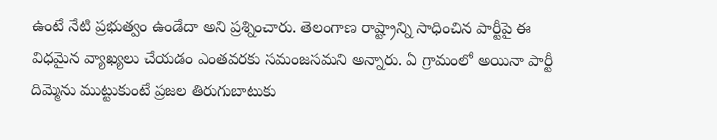ఉంటే నేటి ప్రభుత్వం ఉండేదా అని ప్రశ్నించారు. తెలంగాణ రాష్ట్రాన్ని సాధించిన పార్టీపై ఈ విధమైన వ్యాఖ్యలు చేయడం ఎంతవరకు సమంజసమని అన్నారు. ఏ గ్రామంలో అయినా పార్టీ దిమ్మెను ముట్టుకుంటే ప్రజల తిరుగుబాటుకు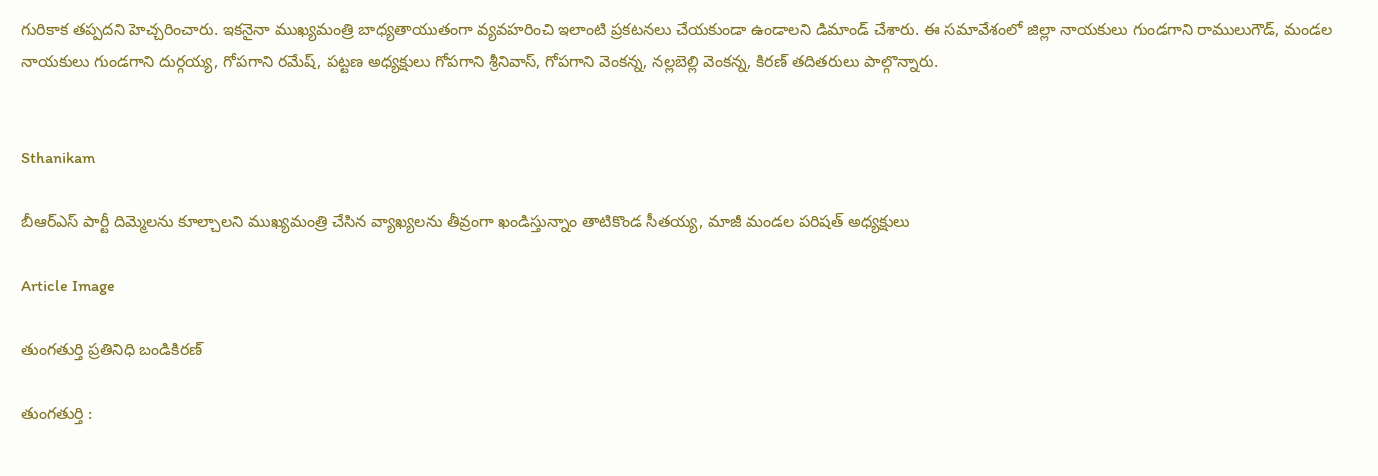గురికాక తప్పదని హెచ్చరించారు. ఇకనైనా ముఖ్యమంత్రి బాధ్యతాయుతంగా వ్యవహరించి ఇలాంటి ప్రకటనలు చేయకుండా ఉండాలని డిమాండ్ చేశారు. ఈ సమావేశంలో జిల్లా నాయకులు గుండగాని రాములుగౌడ్, మండల నాయకులు గుండగాని దుర్గయ్య, గోపగాని రమేష్, పట్టణ అధ్యక్షులు గోపగాని శ్రీనివాస్, గోపగాని వెంకన్న, నల్లబెల్లి వెంకన్న, కిరణ్ తదితరులు పాల్గొన్నారు.


Sthanikam

బీఆర్‌ఎస్ పార్టీ దిమ్మెలను కూల్చాలని ముఖ్యమంత్రి చేసిన వ్యాఖ్యలను తీవ్రంగా ఖండిస్తున్నాం తాటికొండ సీతయ్య, మాజీ మండల పరిషత్ అధ్యక్షులు

Article Image

తుంగతుర్తి ప్రతినిధి బండికిరణ్

తుంగతుర్తి :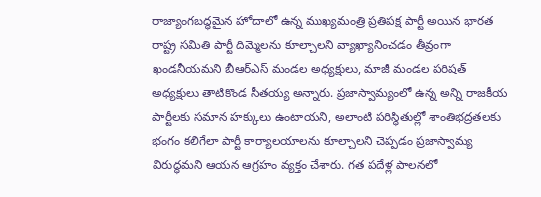రాజ్యాంగబద్ధమైన హోదాలో ఉన్న ముఖ్యమంత్రి ప్రతిపక్ష పార్టీ అయిన భారత రాష్ట్ర సమితి పార్టీ దిమ్మెలను కూల్చాలని వ్యాఖ్యానించడం తీవ్రంగా ఖండనీయమని బీఆర్‌ఎస్ మండల అధ్యక్షులు, మాజీ మండల పరిషత్ అధ్యక్షులు తాటికొండ సీతయ్య అన్నారు. ప్రజాస్వామ్యంలో ఉన్న అన్ని రాజకీయ పార్టీలకు సమాన హక్కులు ఉంటాయని, అలాంటి పరిస్థితుల్లో శాంతిభద్రతలకు భంగం కలిగేలా పార్టీ కార్యాలయాలను కూల్చాలని చెప్పడం ప్రజాస్వామ్య విరుద్ధమని ఆయన ఆగ్రహం వ్యక్తం చేశారు. గత పదేళ్ల పాలనలో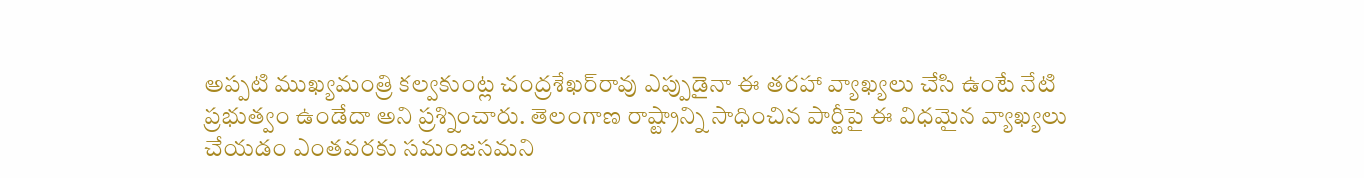అప్పటి ముఖ్యమంత్రి కల్వకుంట్ల చంద్రశేఖర్‌రావు ఎప్పుడైనా ఈ తరహా వ్యాఖ్యలు చేసి ఉంటే నేటి ప్రభుత్వం ఉండేదా అని ప్రశ్నించారు. తెలంగాణ రాష్ట్రాన్ని సాధించిన పార్టీపై ఈ విధమైన వ్యాఖ్యలు చేయడం ఎంతవరకు సమంజసమని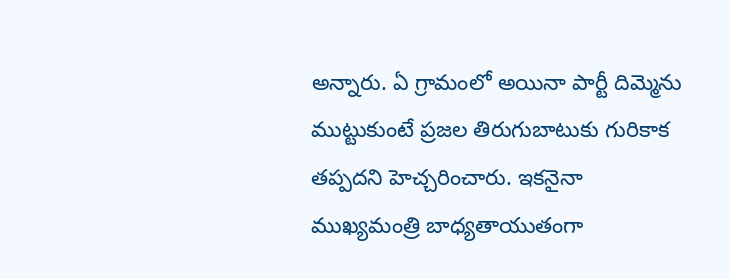అన్నారు. ఏ గ్రామంలో అయినా పార్టీ దిమ్మెను ముట్టుకుంటే ప్రజల తిరుగుబాటుకు గురికాక తప్పదని హెచ్చరించారు. ఇకనైనా ముఖ్యమంత్రి బాధ్యతాయుతంగా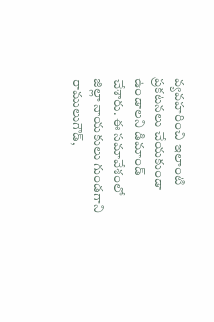వ్యవహరించి ఇలాంటి ప్రకటనలు చేయకుండా ఉండాలని డిమాండ్ చేశారు. ఈ సమావేశంలో జిల్లా నాయకులు గుండగాని రాములుగౌడ్,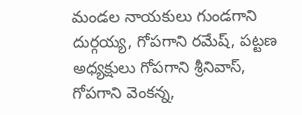మండల నాయకులు గుండగాని దుర్గయ్య, గోపగాని రమేష్, పట్టణ అధ్యక్షులు గోపగాని శ్రీనివాస్, గోపగాని వెంకన్న,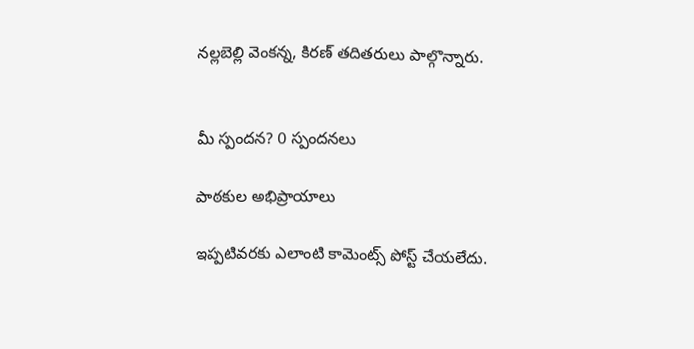నల్లబెల్లి వెంకన్న, కిరణ్ తదితరులు పాల్గొన్నారు.


మీ స్పందన? 0 స్పందనలు

పాఠకుల అభిప్రాయాలు

ఇప్పటివరకు ఎలాంటి కామెంట్స్ పోస్ట్ చేయలేదు.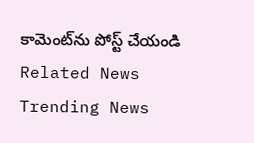కామెంట్‌ను పోస్ట్ చేయండి
Related News
Trending News